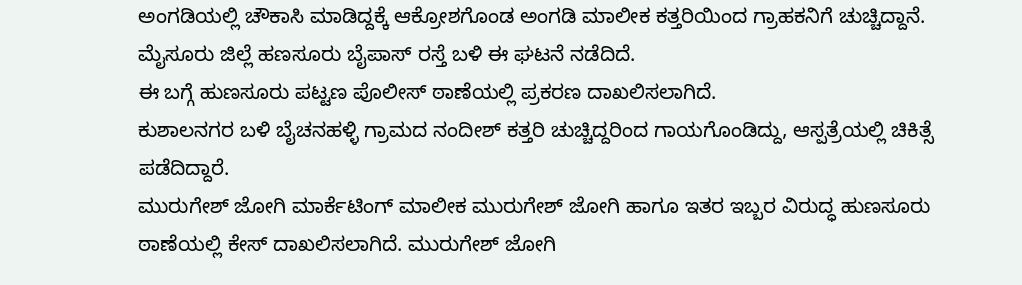ಅಂಗಡಿಯಲ್ಲಿ ಚೌಕಾಸಿ ಮಾಡಿದ್ದಕ್ಕೆ ಆಕ್ರೋಶಗೊಂಡ ಅಂಗಡಿ ಮಾಲೀಕ ಕತ್ತರಿಯಿಂದ ಗ್ರಾಹಕನಿಗೆ ಚುಚ್ಚಿದ್ದಾನೆ. ಮೈಸೂರು ಜಿಲ್ಲೆ ಹಣಸೂರು ಬೈಪಾಸ್ ರಸ್ತೆ ಬಳಿ ಈ ಘಟನೆ ನಡೆದಿದೆ.
ಈ ಬಗ್ಗೆ ಹುಣಸೂರು ಪಟ್ಟಣ ಪೊಲೀಸ್ ಠಾಣೆಯಲ್ಲಿ ಪ್ರಕರಣ ದಾಖಲಿಸಲಾಗಿದೆ.
ಕುಶಾಲನಗರ ಬಳಿ ಬೈಚನಹಳ್ಳಿ ಗ್ರಾಮದ ನಂದೀಶ್ ಕತ್ತರಿ ಚುಚ್ಚಿದ್ದರಿಂದ ಗಾಯಗೊಂಡಿದ್ದು, ಆಸ್ಪತ್ರೆಯಲ್ಲಿ ಚಿಕಿತ್ಸೆ ಪಡೆದಿದ್ದಾರೆ.
ಮುರುಗೇಶ್ ಜೋಗಿ ಮಾರ್ಕೆಟಿಂಗ್ ಮಾಲೀಕ ಮುರುಗೇಶ್ ಜೋಗಿ ಹಾಗೂ ಇತರ ಇಬ್ಬರ ವಿರುದ್ಧ ಹುಣಸೂರು ಠಾಣೆಯಲ್ಲಿ ಕೇಸ್ ದಾಖಲಿಸಲಾಗಿದೆ. ಮುರುಗೇಶ್ ಜೋಗಿ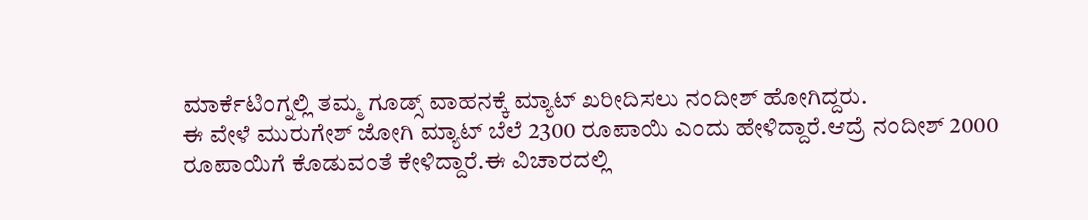ಮಾರ್ಕೆಟಿಂಗ್ನಲ್ಲಿ ತಮ್ಮ ಗೂಡ್ಸ್ ವಾಹನಕ್ಕೆ ಮ್ಯಾಟ್ ಖರೀದಿಸಲು ನಂದೀಶ್ ಹೋಗಿದ್ದರು.
ಈ ವೇಳೆ ಮುರುಗೇಶ್ ಜೋಗಿ ಮ್ಯಾಟ್ ಬೆಲೆ 2300 ರೂಪಾಯಿ ಎಂದು ಹೇಳಿದ್ದಾರೆ.ಆದ್ರೆ ನಂದೀಶ್ 2000 ರೂಪಾಯಿಗೆ ಕೊಡುವಂತೆ ಕೇಳಿದ್ದಾರೆ.ಈ ವಿಚಾರದಲ್ಲಿ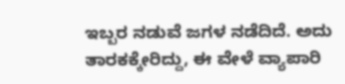ಇಬ್ಬರ ನಡುವೆ ಜಗಳ ನಡೆದಿದೆ. ಅದು ತಾರಕಕ್ಕೇರಿದ್ದು, ಈ ವೇಳೆ ವ್ಯಾಪಾರಿ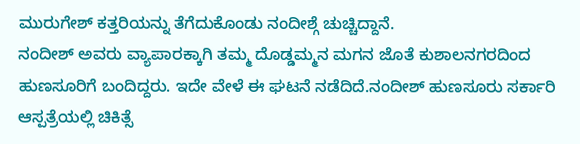ಮುರುಗೇಶ್ ಕತ್ತರಿಯನ್ನು ತೆಗೆದುಕೊಂಡು ನಂದೀಶ್ಗೆ ಚುಚ್ಚಿದ್ದಾನೆ.
ನಂದೀಶ್ ಅವರು ವ್ಯಾಪಾರಕ್ಕಾಗಿ ತಮ್ಮ ದೊಡ್ಡಮ್ಮನ ಮಗನ ಜೊತೆ ಕುಶಾಲನಗರದಿಂದ ಹುಣಸೂರಿಗೆ ಬಂದಿದ್ದರು. ಇದೇ ವೇಳೆ ಈ ಘಟನೆ ನಡೆದಿದೆ.ನಂದೀಶ್ ಹುಣಸೂರು ಸರ್ಕಾರಿ ಆಸ್ಪತ್ರೆಯಲ್ಲಿ ಚಿಕಿತ್ಸೆ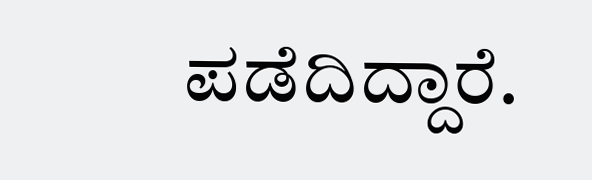ಪಡೆದಿದ್ದಾರೆ.